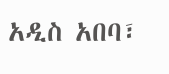አዲስ አበባ፣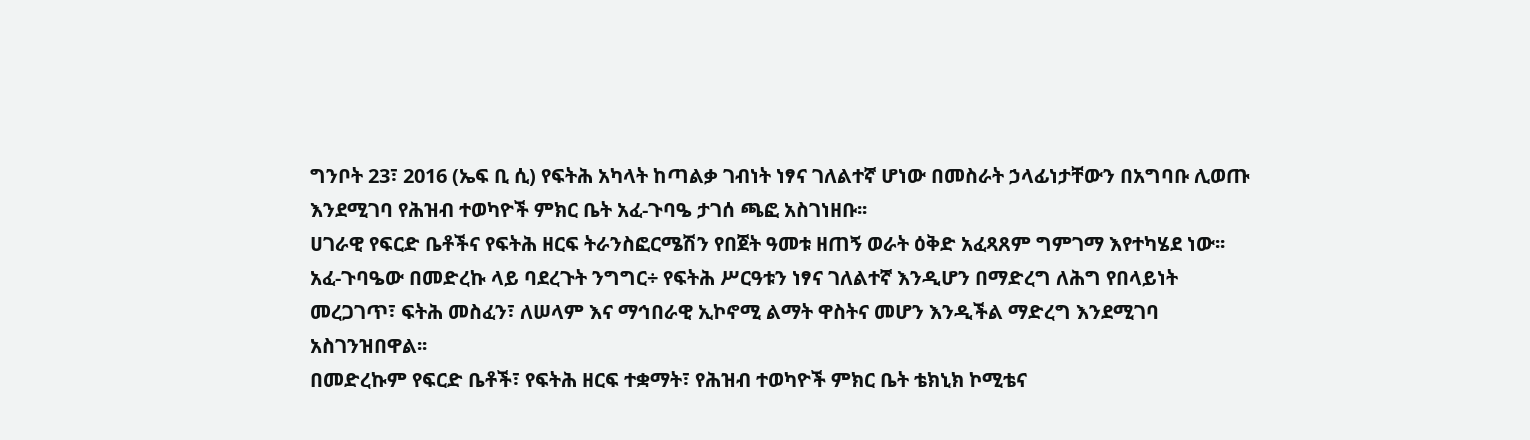ግንቦት 23፣ 2016 (ኤፍ ቢ ሲ) የፍትሕ አካላት ከጣልቃ ገብነት ነፃና ገለልተኛ ሆነው በመስራት ኃላፊነታቸውን በአግባቡ ሊወጡ እንደሚገባ የሕዝብ ተወካዮች ምክር ቤት አፈ-ጉባዔ ታገሰ ጫፎ አስገነዘቡ፡፡
ሀገራዊ የፍርድ ቤቶችና የፍትሕ ዘርፍ ትራንስፎርሜሽን የበጀት ዓመቱ ዘጠኝ ወራት ዕቅድ አፈጻጸም ግምገማ እየተካሄደ ነው፡፡
አፈ-ጉባዔው በመድረኩ ላይ ባደረጉት ንግግር÷ የፍትሕ ሥርዓቱን ነፃና ገለልተኛ እንዲሆን በማድረግ ለሕግ የበላይነት መረጋገጥ፣ ፍትሕ መስፈን፣ ለሠላም እና ማኅበራዊ ኢኮኖሚ ልማት ዋስትና መሆን እንዲችል ማድረግ እንደሚገባ አስገንዝበዋል፡፡
በመድረኩም የፍርድ ቤቶች፣ የፍትሕ ዘርፍ ተቋማት፣ የሕዝብ ተወካዮች ምክር ቤት ቴክኒክ ኮሚቴና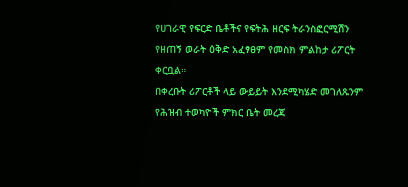የሀገራዊ የፍርድ ቤቶችና የፍትሕ ዘርፍ ትራንስፎርሚሽን የዘጠኝ ወራት ዕቅድ አፈፃፀም የመስክ ምልከታ ሪፖርት ቀርቧል።
በቀረቡት ሪፖርቶች ላይ ውይይት እንደሚካሄድ መገለጹንም የሕዝብ ተወካዮች ምክር ቤት መረጃ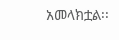አመላክቷል፡፡